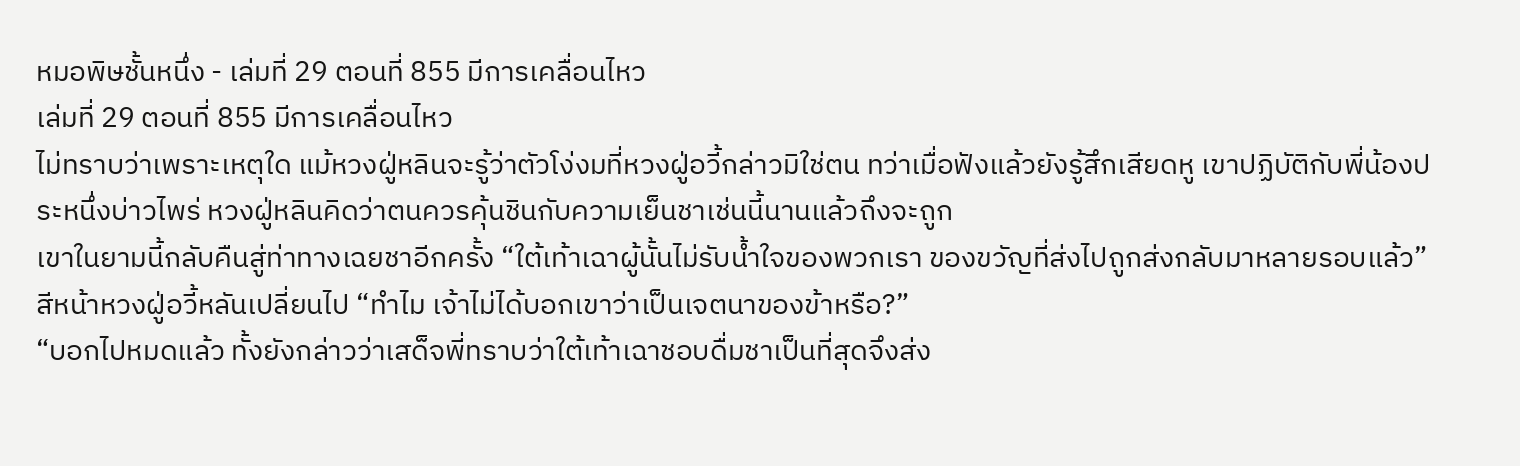หมอพิษชั้นหนึ่ง - เล่มที่ 29 ตอนที่ 855 มีการเคลื่อนไหว
เล่มที่ 29 ตอนที่ 855 มีการเคลื่อนไหว
ไม่ทราบว่าเพราะเหตุใด แม้หวงฝู่หลินจะรู้ว่าตัวโง่งมที่หวงฝู่อวี้กล่าวมิใช่ตน ทว่าเมื่อฟังแล้วยังรู้สึกเสียดหู เขาปฏิบัติกับพี่น้องประหนึ่งบ่าวไพร่ หวงฝู่หลินคิดว่าตนควรคุ้นชินกับความเย็นชาเช่นนี้นานแล้วถึงจะถูก
เขาในยามนี้กลับคืนสู่ท่าทางเฉยชาอีกครั้ง “ใต้เท้าเฉาผู้นั้นไม่รับน้ำใจของพวกเรา ของขวัญที่ส่งไปถูกส่งกลับมาหลายรอบแล้ว”
สีหน้าหวงฝู่อวี้หลันเปลี่ยนไป “ทำไม เจ้าไม่ได้บอกเขาว่าเป็นเจตนาของข้าหรือ?”
“บอกไปหมดแล้ว ทั้งยังกล่าวว่าเสด็จพี่ทราบว่าใต้เท้าเฉาชอบดื่มชาเป็นที่สุดจึงส่ง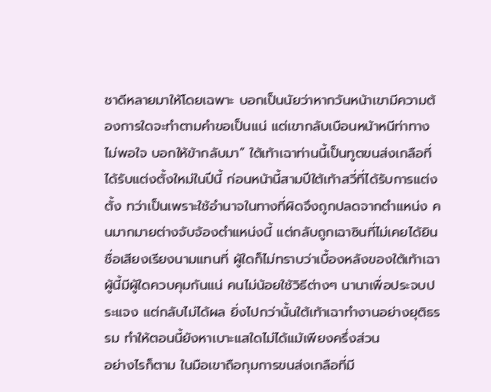ชาดีหลายมาให้โดยเฉพาะ บอกเป็นนัยว่าหากวันหน้าเขามีความต้องการใดจะทำตามคำขอเป็นแน่ แต่เขากลับเบือนหน้าหนีท่าทางไม่พอใจ บอกให้ข้ากลับมา” ใต้เท้าเฉาท่านนี้เป็นทูตขนส่งเกลือที่ได้รับแต่งตั้งใหม่ในปีนี้ ก่อนหน้านี้สามปีใต้เท้าสวี่ที่ได้รับการแต่งตั้ง ทว่าเป็นเพราะใช้อำนาจในทางที่ผิดจึงถูกปลดจากตำแหน่ง คนมากมายต่างจับจ้องตำแหน่งนี้ แต่กลับถูกเฉาซินที่ไม่เคยได้ยินชื่อเสียงเรียงนามแทนที่ ผู้ใดก็ไม่ทราบว่าเบื้องหลังของใต้เท้าเฉาผู้นี้มีผู้ใดควบคุมกันแน่ คนไม่น้อยใช้วิธีต่างๆ นานาเพื่อประจบประแจง แต่กลับไม่ได้ผล ยิ่งไปกว่านั้นใต้เท้าเฉาทำงานอย่างยุติธรรม ทำให้ตอนนี้ยังหาเบาะแสใดไม่ได้แม้เพียงครึ่งส่วน
อย่างไรก็ตาม ในมือเขาถือกุมการขนส่งเกลือที่มี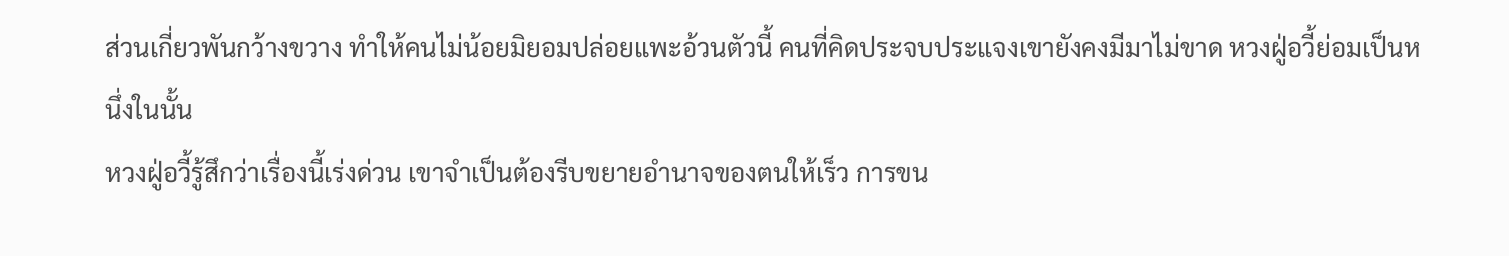ส่วนเกี่ยวพันกว้างขวาง ทำให้คนไม่น้อยมิยอมปล่อยแพะอ้วนตัวนี้ คนที่คิดประจบประแจงเขายังคงมีมาไม่ขาด หวงฝู่อวี้ย่อมเป็นหนึ่งในนั้น
หวงฝู่อวี้รู้สึกว่าเรื่องนี้เร่งด่วน เขาจำเป็นต้องรีบขยายอำนาจของตนให้เร็ว การขน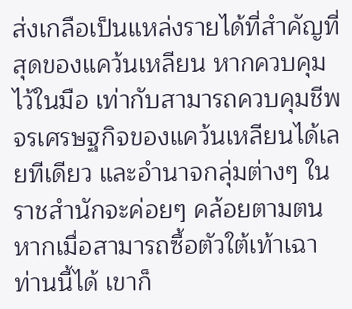ส่งเกลือเป็นแหล่งรายได้ที่สำคัญที่สุดของแคว้นเหลียน หากควบคุมไว้ในมือ เท่ากับสามารถควบคุมชีพจรเศรษฐกิจของแคว้นเหลียนได้เลยทีเดียว และอำนาจกลุ่มต่างๆ ในราชสำนักจะค่อยๆ คล้อยตามตน หากเมื่อสามารถซื้อตัวใต้เท้าเฉาท่านนี้ได้ เขาก็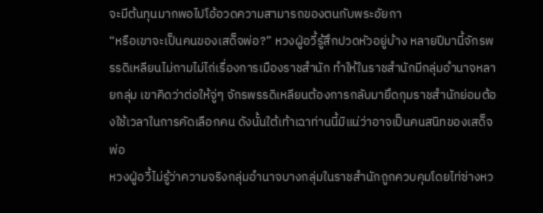จะมีต้นทุนมากพอไปโอ้อวดความสามารถของตนกับพระอัยกา
“หรือเขาจะเป็นคนของเสด็จพ่อ?” หวงฝู่อวี้รู้สึกปวดหัวอยู่บ้าง หลายปีมานี้จักรพรรดิเหลียนไม่ถามไม่ไถ่เรื่องการเมืองราชสำนัก ทำให้ในราชสำนักมีกลุ่มอำนาจหลายกลุ่ม เขาคิดว่าต่อให้จู่ๆ จักรพรรดิเหลียนต้องการกลับมายึดกุมราชสำนักย่อมต้องใช้เวลาในการคัดเลือกคน ดังนั้นใต้เท้าเฉาท่านนี้มิแน่ว่าอาจเป็นคนสนิทของเสด็จพ่อ
หวงฝู่อวี้ไม่รู้ว่าความจริงกลุ่มอำนาจบางกลุ่มในราชสำนักถูกควบคุมโดยไท่ซ่างหว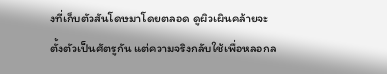งที่เก็บตัวสันโดษมาโดยตลอด ดูผิวเผินคล้ายจะตั้งตัวเป็นศัตรูกัน แต่ความจริงกลับใช้เพื่อหลอกล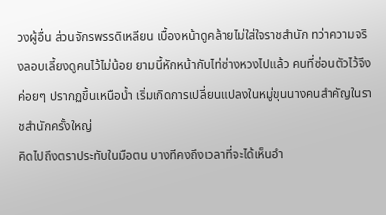วงผู้อื่น ส่วนจักรพรรดิเหลียน เบื้องหน้าดูคล้ายไม่ใส่ใจราชสำนัก ทว่าความจริงลอบเลี้ยงดูคนไว้ไม่น้อย ยามนี้หักหน้ากับไท่ซ่างหวงไปแล้ว คนที่ซ่อนตัวไว้จึงค่อยๆ ปรากฏขึ้นเหนือน้ำ เริ่มเกิดการเปลี่ยนแปลงในหมู่ขุนนางคนสำคัญในราชสำนักครั้งใหญ่
คิดไปถึงตราประทับในมือตน บางทีคงถึงเวลาที่จะได้เห็นอำ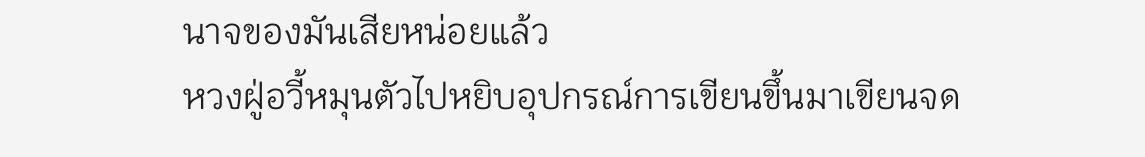นาจของมันเสียหน่อยแล้ว
หวงฝู่อวี้หมุนตัวไปหยิบอุปกรณ์การเขียนขึ้นมาเขียนจด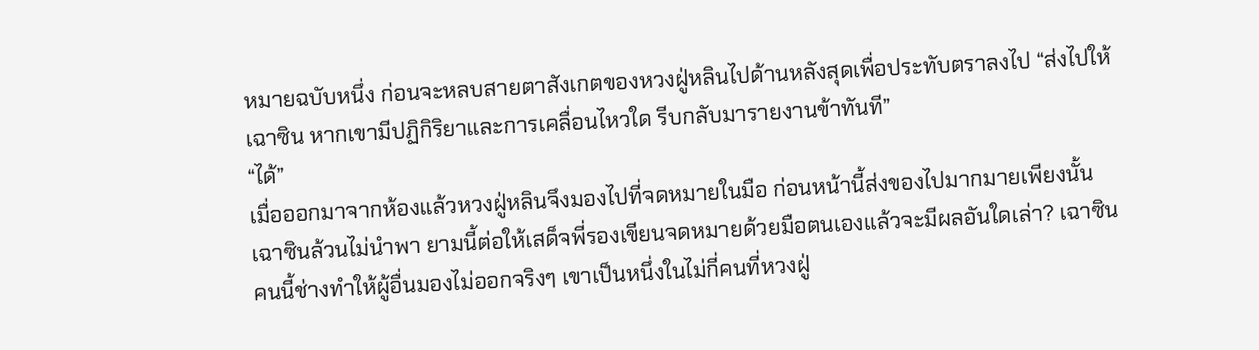หมายฉบับหนึ่ง ก่อนจะหลบสายตาสังเกตของหวงฝู่หลินไปด้านหลังสุดเพื่อประทับตราลงไป “ส่งไปให้เฉาซิน หากเขามีปฏิกิริยาและการเคลื่อนไหวใด รีบกลับมารายงานข้าทันที”
“ได้”
เมื่อออกมาจากห้องแล้วหวงฝู่หลินจึงมองไปที่จดหมายในมือ ก่อนหน้านี้ส่งของไปมากมายเพียงนั้น เฉาซินล้วนไม่นำพา ยามนี้ต่อให้เสด็จพี่รองเขียนจดหมายด้วยมือตนเองแล้วจะมีผลอันใดเล่า? เฉาซินคนนี้ช่างทำให้ผู้อื่นมองไม่ออกจริงๆ เขาเป็นหนึ่งในไม่กี่คนที่หวงฝู่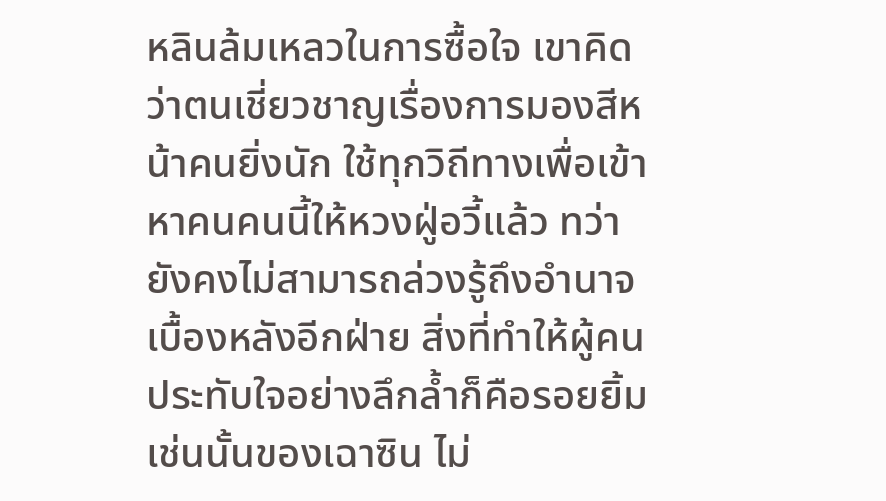หลินล้มเหลวในการซื้อใจ เขาคิดว่าตนเชี่ยวชาญเรื่องการมองสีหน้าคนยิ่งนัก ใช้ทุกวิถีทางเพื่อเข้าหาคนคนนี้ให้หวงฝู่อวี้แล้ว ทว่ายังคงไม่สามารถล่วงรู้ถึงอำนาจเบื้องหลังอีกฝ่าย สิ่งที่ทำให้ผู้คนประทับใจอย่างลึกล้ำก็คือรอยยิ้มเช่นนั้นของเฉาซิน ไม่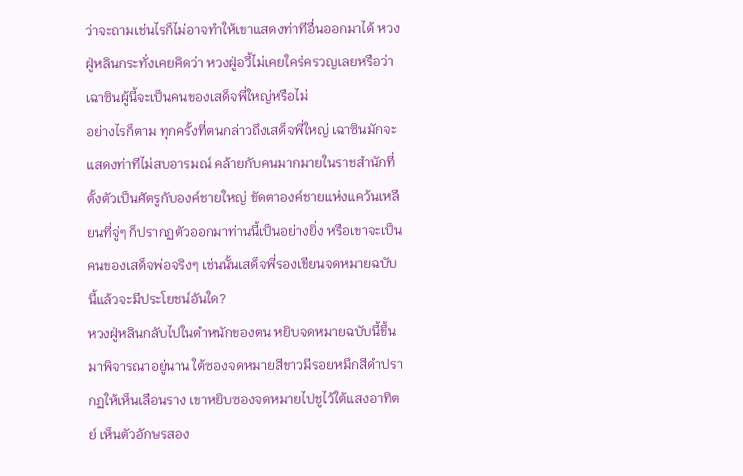ว่าจะถามเช่นไรก็ไม่อาจทำให้เขาแสดงท่าทีอื่นออกมาได้ หวงฝู่หลินกระทั่งเคยคิดว่า หวงฝู่อวี้ไม่เคยใคร่ครวญเลยหรือว่าเฉาซินผู้นี้จะเป็นคนของเสด็จพี่ใหญ่หรือไม่
อย่างไรก็ตาม ทุกครั้งที่ตนกล่าวถึงเสด็จพี่ใหญ่ เฉาซินมักจะแสดงท่าทีไม่สบอารมณ์ คล้ายกับคนมากมายในราชสำนักที่ตั้งตัวเป็นศัตรูกับองค์ชายใหญ่ ขัดตาองค์ชายแห่งแคว้นเหลียนที่จู่ๆ ก็ปรากฏตัวออกมาท่านนี้เป็นอย่างยิ่ง หรือเขาจะเป็นคนของเสด็จพ่อจริงๆ เช่นนั้นเสด็จพี่รองเขียนจดหมายฉบับนี้แล้วจะมีประโยชน์อันใด?
หวงฝู่หลินกลับไปในตำหนักของตน หยิบจดหมายฉบับนี้ขึ้นมาพิจารณาอยู่นาน ใต้ซองจดหมายสีขาวมีรอยหมึกสีดำปรากฏให้เห็นเลือนราง เขาหยิบซองจดหมายไปชูไว้ใต้แสงอาทิตย์ เห็นตัวอักษรสอง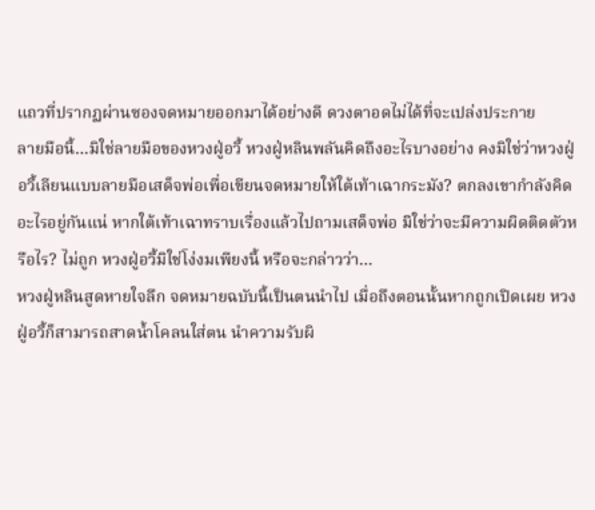แถวที่ปรากฏผ่านซองจดหมายออกมาได้อย่างดี ดวงตาอดไม่ได้ที่จะเปล่งประกาย
ลายมือนี้…มิใช่ลายมือของหวงฝู่อวี้ หวงฝู่หลินพลันคิดถึงอะไรบางอย่าง คงมิใช่ว่าหวงฝู่อวี้เลียนแบบลายมือเสด็จพ่อเพื่อเขียนจดหมายให้ใต้เท้าเฉากระมัง? ตกลงเขากำลังคิดอะไรอยู่กันแน่ หากใต้เท้าเฉาทราบเรื่องแล้วไปถามเสด็จพ่อ มิใช่ว่าจะมีความผิดติดตัวหรือไร? ไม่ถูก หวงฝู่อวี้มิใช่โง่งมเพียงนี้ หรือจะกล่าวว่า…
หวงฝู่หลินสูดหายใจลึก จดหมายฉบับนี้เป็นตนนำไป เมื่อถึงตอนนั้นหากถูกเปิดเผย หวงฝู่อวี้ก็สามารถสาดน้ำโคลนใส่ตน นำความรับผิ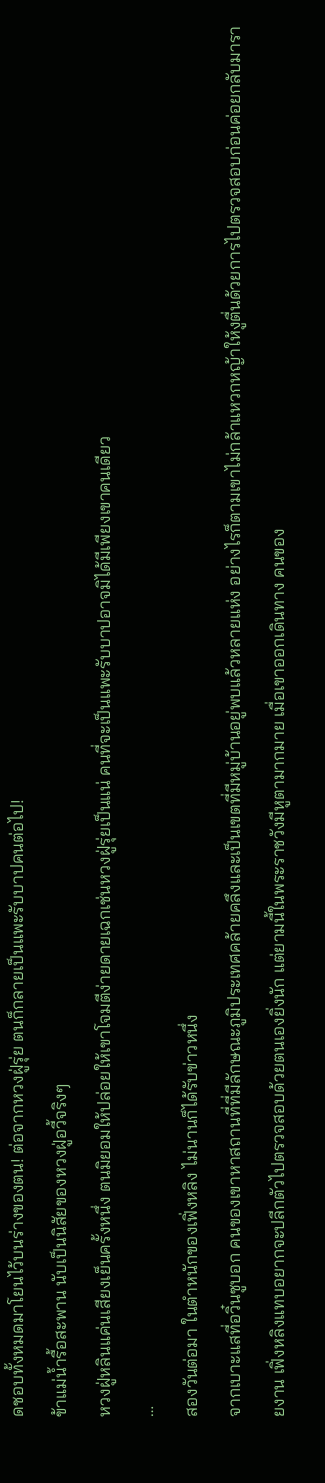ดชอบทั้งหมดมาโยนไว้บนร่างของตน! ต่อจากหวงฝู่รุ่ย ตนก็กลายเป็นแพะรับบาปคนต่อไป!
ข้าแม่น้ำรื้อสะพาน นับเป็นนิสัยของหวงฝู่อวี้จริงๆ
หวงฝู่หลินแค่นเสียงเย็นครั้งหนึ่ง ตนมิยอมให้ปล่อยให้เขาโจมตีง่ายดายเฉกเช่นหวงฝู่รุ่ยเป็นแน่ คนที่จะเป็นแพะรับบาปอาจมิได้มีเพียงเขาคนเดียว
…
สองวันต่อมา ในตำหนักของเฟิ่งหลิง ไม่นานก็ได้รับข่าวหนึ่ง
จากเบาะแสที่อวิ๋นซูบอก คนของเขาหาสถานที่ที่มีลักษณะภูมิประเทศคล้ายคลึงและเป็นเขตที่มีหมู่บ้านอยู่พบแล้วหลายแห่ง อย่างไรก็ตามเขาไม่กล้าแหวกหญ้าให้งูตื่นด้วยการไปตรวจสอบก่อนค่อยกลับมารายงาน เฟิ่งหลิงแทบอยากจะปลีกตัวไปตรวจสอบด้วยตนเองยิ่งนัก แต่ยามนี้ในพระราชวังมีหูตามากมาย เมื่อเขาออกเดินทาง คนของ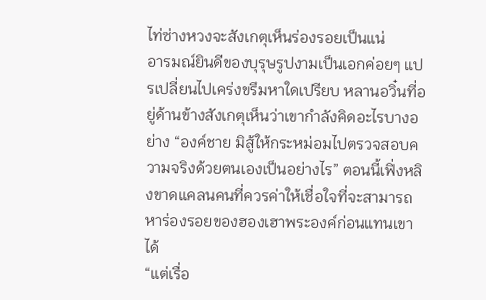ไท่ซ่างหวงจะสังเกตุเห็นร่องรอยเป็นแน่
อารมณ์ยินดีของบุรุษรูปงามเป็นเอกค่อยๆ แปรเปลี่ยนไปเคร่งขรึมหาใดเปรียบ หลานอวิ๋นที่อยู่ด้านข้างสังเกตุเห็นว่าเขากำลังคิดอะไรบางอย่าง “องค์ชาย มิสู้ให้กระหม่อมไปตรวจสอบความจริงด้วยตนเองเป็นอย่างไร” ตอนนี้เฟิ่งหลิงขาดแคลนคนที่ควรค่าให้เชื่อใจที่จะสามารถหาร่องรอยของฮองเฮาพระองค์ก่อนแทนเขาได้
“แต่เรื่อ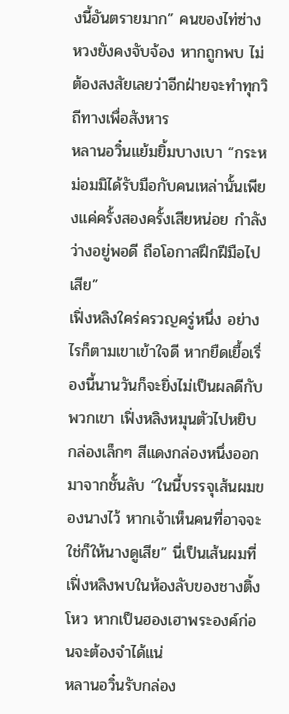งนี้อันตรายมาก” คนของไท่ซ่างหวงยังคงจับจ้อง หากถูกพบ ไม่ต้องสงสัยเลยว่าอีกฝ่ายจะทำทุกวิถีทางเพื่อสังหาร
หลานอวิ๋นแย้มยิ้มบางเบา “กระหม่อมมิได้รับมือกับคนเหล่านั้นเพียงแค่ครั้งสองครั้งเสียหน่อย กำลังว่างอยู่พอดี ถือโอกาสฝึกฝีมือไปเสีย”
เฟิ่งหลิงใคร่ครวญครู่หนึ่ง อย่างไรก็ตามเขาเข้าใจดี หากยืดเยื้อเรื่องนี้นานวันก็จะยิ่งไม่เป็นผลดีกับพวกเขา เฟิ่งหลิงหมุนตัวไปหยิบกล่องเล็กๆ สีแดงกล่องหนึ่งออกมาจากชั้นลับ “ในนี้บรรจุเส้นผมของนางไว้ หากเจ้าเห็นคนที่อาจจะใช่ก็ให้นางดูเสีย” นี่เป็นเส้นผมที่เฟิ่งหลิงพบในห้องลับของชางติ้งโหว หากเป็นฮองเฮาพระองค์ก่อนจะต้องจำได้แน่
หลานอวิ๋นรับกล่อง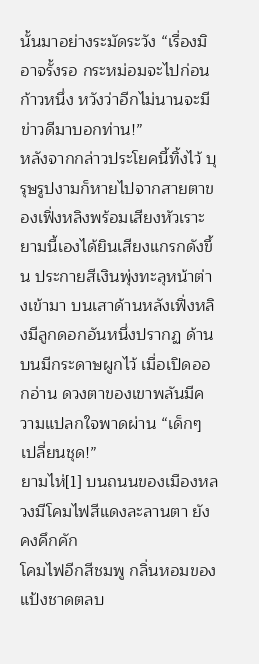นั้นมาอย่างระมัดระวัง “เรื่องมิอาจรั้งรอ กระหม่อมจะไปก่อนก้าวหนึ่ง หวังว่าอีกไม่นานจะมีข่าวดีมาบอกท่าน!”
หลังจากกล่าวประโยคนี้ทิ้งไว้ บุรุษรูปงามก็หายไปจากสายตาของเฟิ่งหลิงพร้อมเสียงหัวเราะ ยามนี้เองได้ยินเสียงแกรกดังขึ้น ประกายสีเงินพุ่งทะลุหน้าต่างเข้ามา บนเสาด้านหลังเฟิ่งหลิงมีลูกดอกอันหนึ่งปรากฏ ด้านบนมีกระดาษผูกไว้ เมื่อเปิดออกอ่าน ดวงตาของเขาพลันมีความแปลกใจพาดผ่าน “เด็กๆ เปลี่ยนชุด!”
ยามไห่[1] บนถนนของเมืองหลวงมีโคมไฟสีแดงละลานตา ยังคงคึกคัก
โคมไฟอีกสีชมพู กลิ่นหอมของแป้งชาดตลบ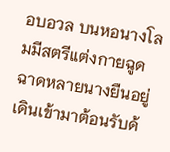อบอวล บนหอนางโลมมีสตรีแต่งกายฉูดฉาดหลายนางยืนอยู่ เดินเข้ามาต้อนรับด้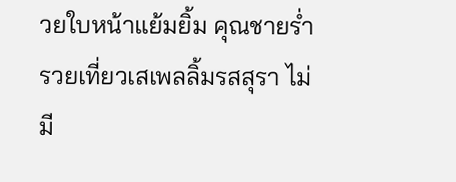วยใบหน้าแย้มยิ้ม คุณชายร่ำรวยเที่ยวเสเพลลิ้มรสสุรา ไม่มี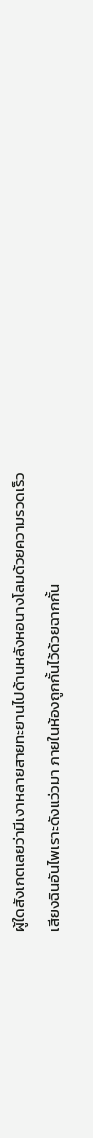ผู้ใดสังเกตเลยว่ามีเงาหลายสายทะยานไปด้านหลังหอนางโลมด้วยความรวดเร็ว
เสียงฉินอันไพเราะดังแว่วมา ภายในห้องถูกกั้นไว้ด้วยฉากกั้น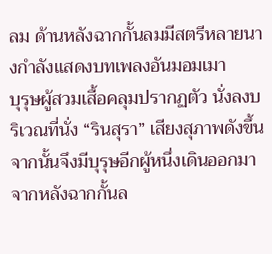ลม ด้านหลังฉากกั้นลมมีสตรีหลายนางกำลังแสดงบทเพลงอันมอมเมา
บุรุษผู้สวมเสื้อคลุมปรากฏตัว นั่งลงบริเวณที่นั่ง “รินสุรา” เสียงสุภาพดังขึ้น จากนั้นจึงมีบุรุษอีกผู้หนึ่งเดินออกมาจากหลังฉากกั้นล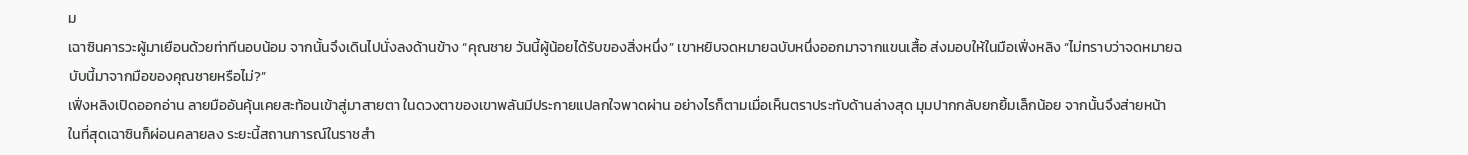ม
เฉาซินคารวะผู้มาเยือนด้วยท่าทีนอบน้อม จากนั้นจึงเดินไปนั่งลงด้านข้าง “คุณชาย วันนี้ผู้น้อยได้รับของสิ่งหนึ่ง” เขาหยิบจดหมายฉบับหนึ่งออกมาจากแขนเสื้อ ส่งมอบให้ในมือเฟิ่งหลิง “ไม่ทราบว่าจดหมายฉบับนี้มาจากมือของคุณชายหรือไม่?”
เฟิ่งหลิงเปิดออกอ่าน ลายมืออันคุ้นเคยสะท้อนเข้าสู่มาสายตา ในดวงตาของเขาพลันมีประกายแปลกใจพาดผ่าน อย่างไรก็ตามเมื่อเห็นตราประทับด้านล่างสุด มุมปากกลับยกยิ้มเล็กน้อย จากนั้นจึงส่ายหน้า
ในที่สุดเฉาซินก็ผ่อนคลายลง ระยะนี้สถานการณ์ในราชสำ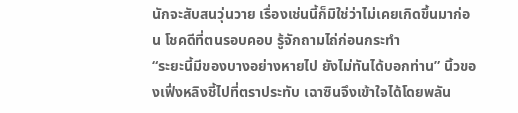นักจะสับสนวุ่นวาย เรื่องเช่นนี้ก็มิใช่ว่าไม่เคยเกิดขึ้นมาก่อน โชคดีที่ตนรอบคอบ รู้จักถามไถ่ก่อนกระทำ
“ระยะนี้มีของบางอย่างหายไป ยังไม่ทันได้บอกท่าน” นิ้วของเฟิ่งหลิงชี้ไปที่ตราประทับ เฉาซินจึงเข้าใจได้โดยพลัน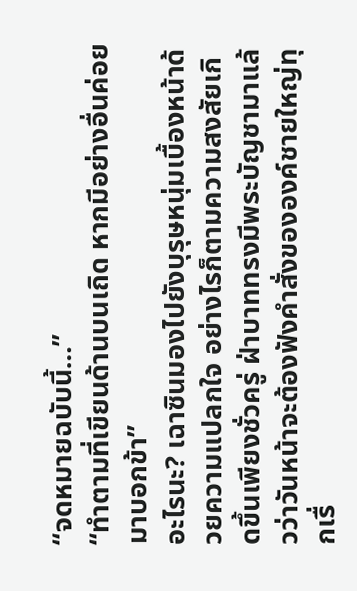“จดหมายฉบับนี้…”
“ทำตามที่เขียนด้านบนเถิด หากมีอย่างอื่นค่อยมาบอกข้า”
อะไรนะ? เฉาซินมองไปยังบุรุษหนุ่มเบื้องหน้าด้วยความแปลกใจ อย่างไรก็ตามความสงสัยเกิดขึ้นเพียงชั่วครู่ ฝ่าบาททรงมีพระบัญชามาแล้วว่าวันหน้าจะต้องฟังคำสั่งขององค์ชายใหญ่ทุกเรื่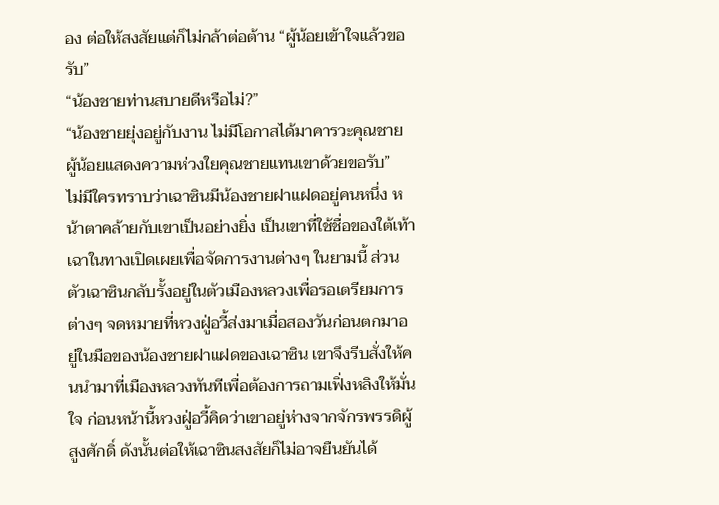อง ต่อให้สงสัยแต่ก็ไม่กล้าต่อต้าน “ผู้น้อยเข้าใจแล้วขอรับ”
“น้องชายท่านสบายดีหรือไม่?”
“น้องชายยุ่งอยู่กับงาน ไม่มีโอกาสได้มาคารวะคุณชาย ผู้น้อยแสดงความห่วงใยคุณชายแทนเขาด้วยขอรับ”
ไม่มีใครทราบว่าเฉาซินมีน้องชายฝาแฝดอยู่คนหนึ่ง หน้าตาคล้ายกับเขาเป็นอย่างยิ่ง เป็นเขาที่ใช้ชื่อของใต้เท้าเฉาในทางเปิดเผยเพื่อจัดการงานต่างๆ ในยามนี้ ส่วนตัวเฉาซินกลับรั้งอยู่ในตัวเมืองหลวงเพื่อรอเตรียมการต่างๆ จดหมายที่หวงฝู่อวี้ส่งมาเมื่อสองวันก่อนตกมาอยู่ในมือของน้องชายฝาแฝดของเฉาซิน เขาจึงรีบสั่งให้คนนำมาที่เมืองหลวงทันทีเพื่อต้องการถามเฟิ่งหลิงให้มั่นใจ ก่อนหน้านี้หวงฝู่อวี้คิดว่าเขาอยู่ห่างจากจักรพรรดิผู้สูงศักดิ์ ดังนั้นต่อให้เฉาซินสงสัยก็ไม่อาจยืนยันได้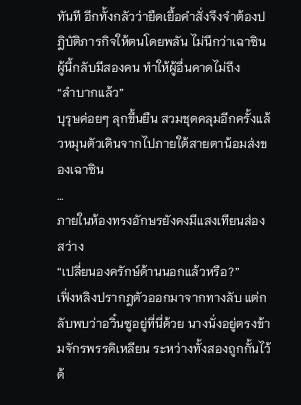ทันที อีกทั้งกลัวว่ายืดเยื้อคำสั่งจึงจำต้องปฎิบัติภารกิจให้ตนโดยพลัน ไม่นึกว่าเฉาซินผู้นี้กลับมีสองคน ทำให้ผู้อื่นคาดไม่ถึง
“ลำบากแล้ว”
บุรุษค่อยๆ ลุกขึ้นยืน สวมชุดคลุมอีกครั้งแล้วหมุนตัวเดินจากไปภายใต้สายตาน้อมส่งของเฉาซิน
…
ภายในห้องทรงอักษรยังคงมีแสงเทียนส่องสว่าง
“เปลี่ยนองครักษ์ด้านนอกแล้วหรือ?”
เฟิ่งหลิงปรากฎตัวออกมาจากทางลับ แต่กลับพบว่าอวิ๋นซูอยู่ที่นี่ด้วย นางนั่งอยู่ตรงข้ามจักรพรรดิเหลียน ระหว่างทั้งสองถูกกั้นไว้ด้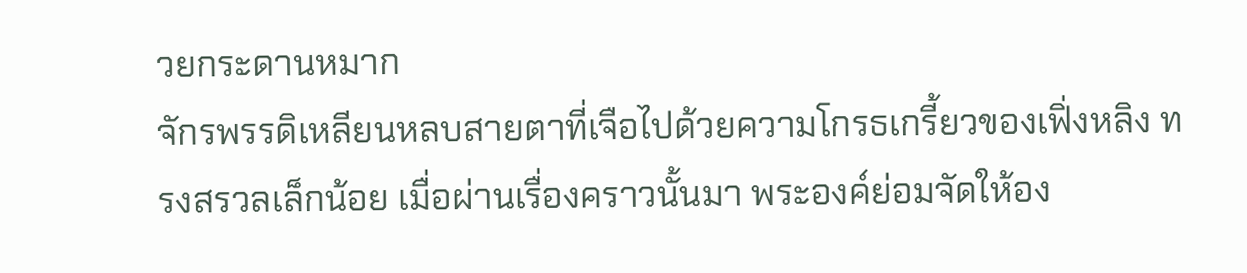วยกระดานหมาก
จักรพรรดิเหลียนหลบสายตาที่เจือไปด้วยความโกรธเกรี้ยวของเฟิ่งหลิง ทรงสรวลเล็กน้อย เมื่อผ่านเรื่องคราวนั้นมา พระองค์ย่อมจัดให้อง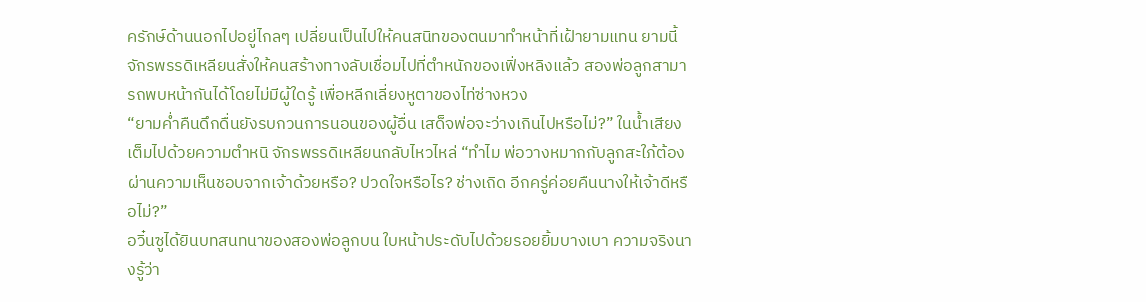ครักษ์ด้านนอกไปอยู่ไกลๆ เปลี่ยนเป็นไปให้คนสนิทของตนมาทำหน้าที่เฝ้ายามแทน ยามนี้จักรพรรดิเหลียนสั่งให้คนสร้างทางลับเชื่อมไปที่ตำหนักของเฟิ่งหลิงแล้ว สองพ่อลูกสามารถพบหน้ากันได้โดยไม่มีผู้ใดรู้ เพื่อหลีกเลี่ยงหูตาของไท่ซ่างหวง
“ยามค่ำคืนดึกดื่นยังรบกวนการนอนของผู้อื่น เสด็จพ่อจะว่างเกินไปหรือไม่?” ในน้ำเสียงเต็มไปด้วยความตำหนิ จักรพรรดิเหลียนกลับไหวไหล่ “ทำไม พ่อวางหมากกับลูกสะใภ้ต้องผ่านความเห็นชอบจากเจ้าด้วยหรือ? ปวดใจหรือไร? ช่างเถิด อีกครู่ค่อยคืนนางให้เจ้าดีหรือไม่?”
อวิ๋นซูได้ยินบทสนทนาของสองพ่อลูกบน ใบหน้าประดับไปด้วยรอยยิ้มบางเบา ความจริงนางรู้ว่า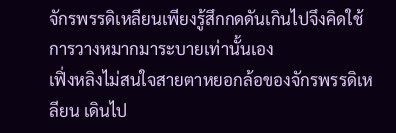จักรพรรดิเหลียนเพียงรู้สึกกดดันเกินไปจึงคิดใช้การวางหมากมาระบายเท่านั้นเอง
เฟิ่งหลิงไม่สนใจสายตาหยอกล้อของจักรพรรดิเหลียน เดินไป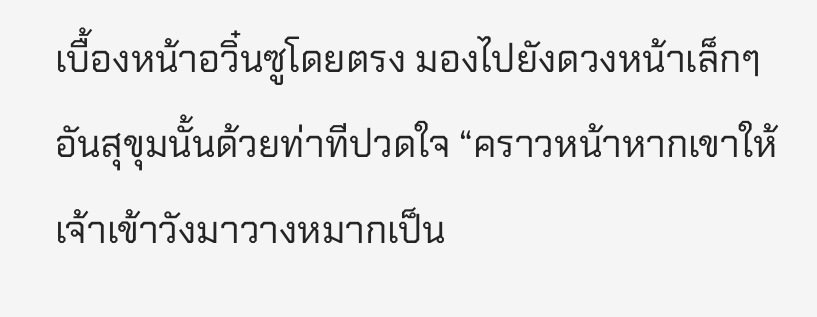เบื้องหน้าอวิ๋นซูโดยตรง มองไปยังดวงหน้าเล็กๆ อันสุขุมนั้นด้วยท่าทีปวดใจ “คราวหน้าหากเขาให้เจ้าเข้าวังมาวางหมากเป็น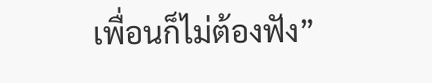เพื่อนก็ไม่ต้องฟัง”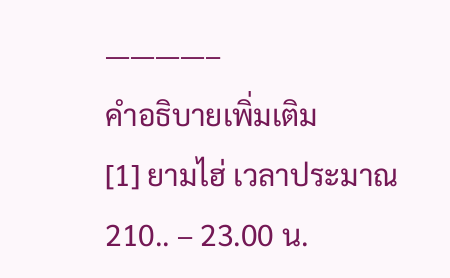————–
คำอธิบายเพิ่มเติม
[1] ยามไฮ่ เวลาประมาณ 210.. – 23.00 น.